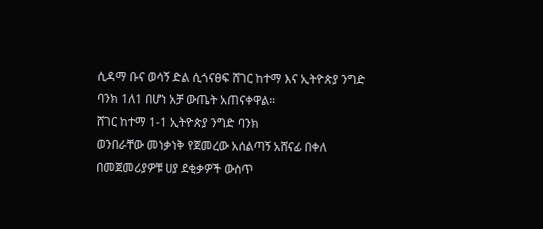ሲዳማ ቡና ወሳኝ ድል ሲጎናፀፍ ሸገር ከተማ እና ኢትዮጵያ ንግድ ባንክ 1ለ1 በሆነ አቻ ውጤት አጠናቀዋል።
ሸገር ከተማ 1-1 ኢትዮጵያ ንግድ ባንክ
ወንበራቸው መነቃነቅ የጀመረው አሰልጣኝ አሸናፊ በቀለ በመጀመሪያዎቹ ሀያ ደቂቃዎች ውስጥ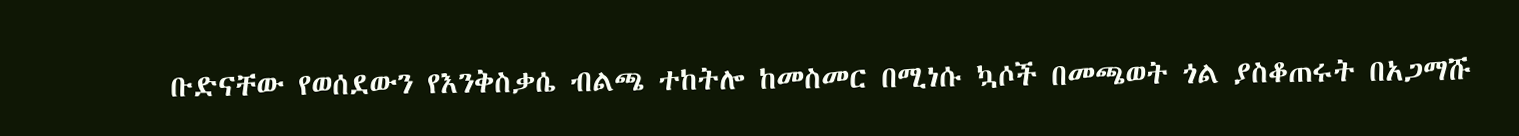ቡድናቸው የወሰደውን የእንቅስቃሴ ብልጫ ተከትሎ ከመስመር በሚነሱ ኳሶች በመጫወት ጎል ያስቆጠሩት በአጋማሹ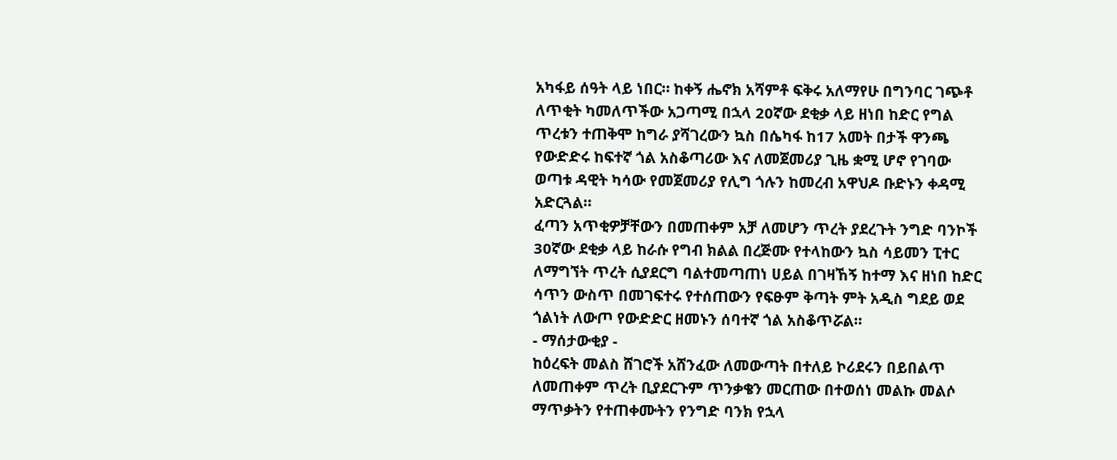አካፋይ ሰዓት ላይ ነበር። ከቀኝ ሔኖክ አሻምቶ ፍቅሩ አለማየሁ በግንባር ገጭቶ ለጥቂት ካመለጥችው አጋጣሚ በኋላ 20ኛው ደቂቃ ላይ ዘነበ ከድር የግል ጥረቱን ተጠቅሞ ከግራ ያሻገረውን ኳስ በሴካፋ ከ17 አመት በታች ዋንጫ የውድድሩ ከፍተኛ ጎል አስቆጣሪው እና ለመጀመሪያ ጊዜ ቋሚ ሆኖ የገባው ወጣቱ ዳዊት ካሳው የመጀመሪያ የሊግ ጎሉን ከመረብ አዋህዶ ቡድኑን ቀዳሚ አድርጓል።
ፈጣን አጥቂዎቻቸውን በመጠቀም አቻ ለመሆን ጥረት ያደረጉት ንግድ ባንኮች 30ኛው ደቂቃ ላይ ከራሱ የግብ ክልል በረጅሙ የተላከውን ኳስ ሳይመን ፒተር ለማግኘት ጥረት ሲያደርግ ባልተመጣጠነ ሀይል በገዛኸኝ ከተማ እና ዘነበ ከድር ሳጥን ውስጥ በመገፍተሩ የተሰጠውን የፍፁም ቅጣት ምት አዲስ ግደይ ወደ ጎልነት ለውጦ የውድድር ዘመኑን ሰባተኛ ጎል አስቆጥሯል።
- ማሰታውቂያ -
ከዕረፍት መልስ ሸገሮች አሸንፈው ለመውጣት በተለይ ኮሪደሩን በይበልጥ ለመጠቀም ጥረት ቢያደርጉም ጥንቃቄን መርጠው በተወሰነ መልኩ መልሶ ማጥቃትን የተጠቀሙትን የንግድ ባንክ የኋላ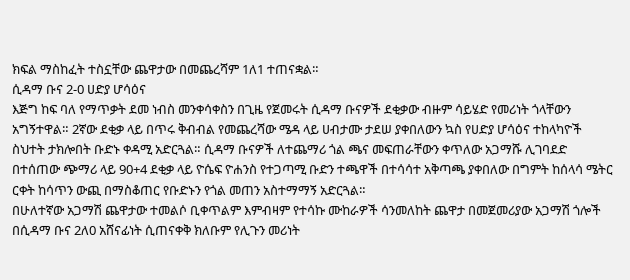ክፍል ማስከፈት ተስኗቸው ጨዋታው በመጨረሻም 1ለ1 ተጠናቋል።
ሲዳማ ቡና 2-0 ሀድያ ሆሳዕና
እጅግ ከፍ ባለ የማጥቃት ደመ ነብስ መንቀሳቀስን በጊዜ የጀመሩት ሲዳማ ቡናዎች ደቂቃው ብዙም ሳይሄድ የመሪነት ጎላቸውን አግኝተዋል። 2ኛው ደቂቃ ላይ በጥሩ ቅብብል የመጨረሻው ሜዳ ላይ ሀብታሙ ታደሠ ያቀበለውን ኳስ የሀድያ ሆሳዕና ተከላካዮች ስህተት ታክሎበት ቡድኑ ቀዳሚ አድርጓል። ሲዳማ ቡናዎች ለተጨማሪ ጎል ጫና መፍጠራቸውን ቀጥለው አጋማሹ ሊገባደድ በተሰጠው ጭማሪ ላይ 90+4 ደቂቃ ላይ ዮሴፍ ዮሐንስ የተጋጣሚ ቡድን ተጫዋች በተሳሳተ አቅጣጫ ያቀበለው በግምት ከሰላሳ ሜትር ርቀት ከሳጥን ውጪ በማስቆጠር የቡድኑን የጎል መጠን አስተማማኝ አድርጓል።
በሁለተኛው አጋማሽ ጨዋታው ተመልሶ ቢቀጥልም እምብዛም የተሳኩ ሙከራዎች ሳንመለከት ጨዋታ በመጀመሪያው አጋማሽ ጎሎች በሲዳማ ቡና 2ለ0 አሸናፊነት ሲጠናቀቅ ክለቡም የሊጉን መሪነት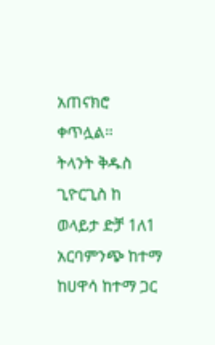አጠናክሮ ቀጥሏል።
ትላንት ቅዱስ ጊዮርጊስ ከ ወላይታ ድቻ 1ለ1 አርባምንጭ ከተማ ከሀዋሳ ከተማ ጋር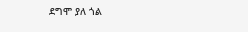ደግሞ ያለ ጎል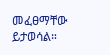መፈፀማቸው ይታወሳል።